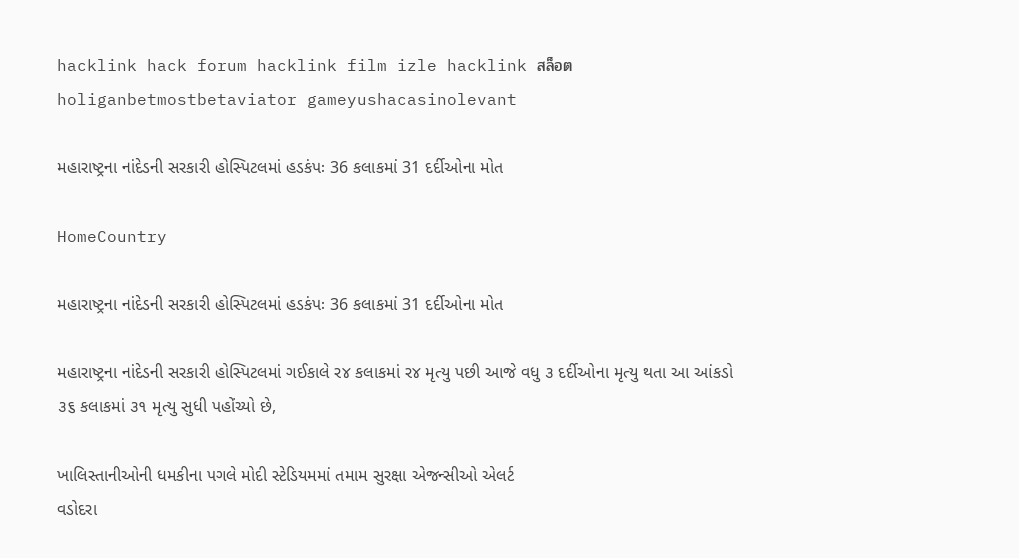hacklink hack forum hacklink film izle hacklink สล็อตholiganbetmostbetaviator gameyushacasinolevant

મહારાષ્ટ્રના નાંદેડની સરકારી હોસ્પિટલમાં હડકંપઃ 36 કલાકમાં 31 દર્દીઓના મોત

HomeCountry

મહારાષ્ટ્રના નાંદેડની સરકારી હોસ્પિટલમાં હડકંપઃ 36 કલાકમાં 31 દર્દીઓના મોત

મહારાષ્ટ્રના નાંદેડની સરકારી હોસ્પિટલમાં ગઈકાલે ર૪ કલાકમાં ર૪ મૃત્યુ પછી આજે વધુ ૩ દર્દીઓના મૃત્યુ થતા આ આંકડો ૩૬ કલાકમાં ૩૧ મૃત્યુ સુધી પહોંચ્યો છે,

ખાલિસ્તાનીઓની ધમકીના પગલે મોદી સ્ટેડિયમમાં તમામ સુરક્ષા એજન્સીઓ એલર્ટ
વડોદરા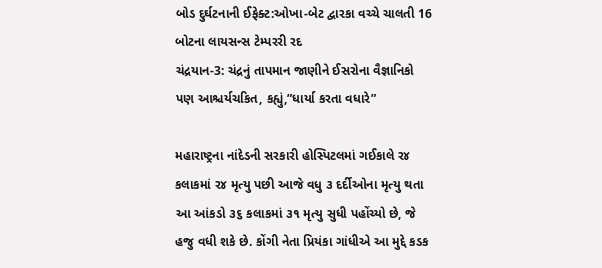બોડ દુર્ઘટનાની ઈફેક્ટ:ઓખા-બેટ દ્વારકા વચ્ચે ચાલતી 16 બોટના લાયસન્સ ટેમ્પરરી રદ
ચંદ્રયાન-3: ચંદ્રનું તાપમાન જાણીને ઈસરોના વૈજ્ઞાનિકો પણ આશ્ચર્યચકિત, કહ્યું,”ધાર્યા કરતા વધારે”

મહારાષ્ટ્રના નાંદેડની સરકારી હોસ્પિટલમાં ગઈકાલે ર૪ કલાકમાં ર૪ મૃત્યુ પછી આજે વધુ ૩ દર્દીઓના મૃત્યુ થતા આ આંકડો ૩૬ કલાકમાં ૩૧ મૃત્યુ સુધી પહોંચ્યો છે, જે હજુ વધી શકે છે. કોંગી નેતા પ્રિયંકા ગાંધીએ આ મુદ્દે કડક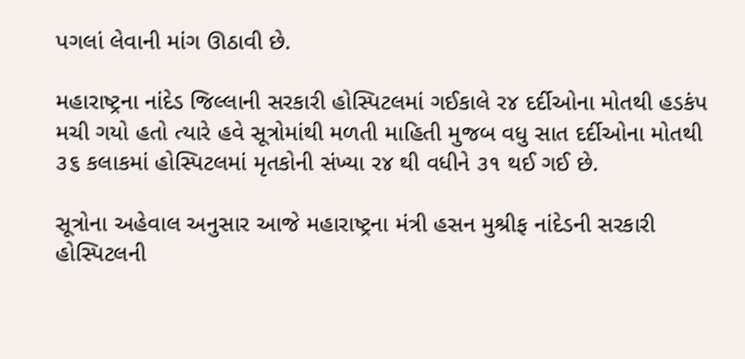પગલાં લેવાની માંગ ઊઠાવી છે.

મહારાષ્ટ્રના નાંદેડ જિલ્લાની સરકારી હોસ્પિટલમાં ગઈકાલે ર૪ દર્દીઓના મોતથી હડકંપ મચી ગયો હતો ત્યારે હવે સૂત્રોમાંથી મળતી માહિતી મુજબ વધુ સાત દર્દીઓના મોતથી ૩૬ કલાકમાં હોસ્પિટલમાં મૃતકોની સંખ્યા ર૪ થી વધીને ૩૧ થઈ ગઈ છે.

સૂત્રોના અહેવાલ અનુસાર આજે મહારાષ્ટ્રના મંત્રી હસન મુશ્રીફ નાંદેડની સરકારી હોસ્પિટલની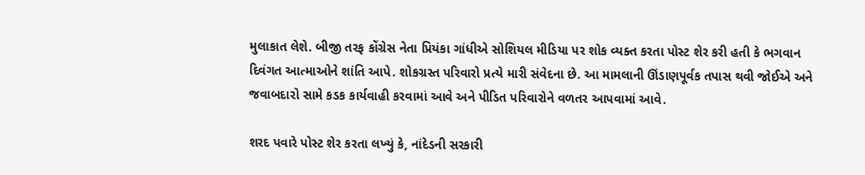મુલાકાત લેશે. બીજી તરફ કોંગ્રેસ નેતા પ્રિયંકા ગાંધીએ સોશિયલ મીડિયા પર શોક વ્યક્ત કરતા પોસ્ટ શેર કરી હતી કે ભગવાન દિવંગત આત્માઓને શાંતિ આપે. શોકગ્રસ્ત પરિવારો પ્રત્યે મારી સંવેદના છે. આ મામલાની ઊંડાણપૂર્વક તપાસ થવી જોઈએ અને જવાબદારો સામે કડક કાર્યવાહી કરવામાં આવે અને પીડિત પરિવારોને વળતર આપવામાં આવે.

શરદ પવારે પોસ્ટ શેર કરતા લખ્યું કે, નાંદેડની સરકારી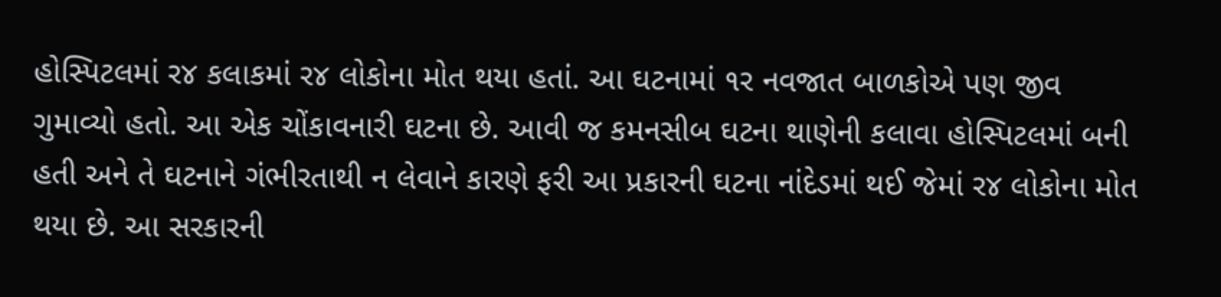હોસ્પિટલમાં ર૪ કલાકમાં ર૪ લોકોના મોત થયા હતાં. આ ઘટનામાં ૧ર નવજાત બાળકોએ પણ જીવ ગુમાવ્યો હતો. આ એક ચોંકાવનારી ઘટના છે. આવી જ કમનસીબ ઘટના થાણેની કલાવા હોસ્પિટલમાં બની હતી અને તે ઘટનાને ગંભીરતાથી ન લેવાને કારણે ફરી આ પ્રકારની ઘટના નાંદેડમાં થઈ જેમાં ર૪ લોકોના મોત થયા છે. આ સરકારની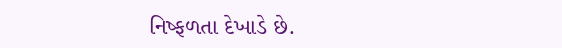નિષ્ફળતા દેખાડે છે.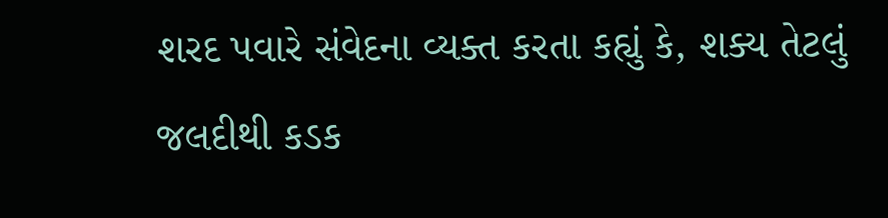શરદ પવારે સંવેદના વ્યક્ત કરતા કહ્યું કે, શક્ય તેટલું જલદીથી કડક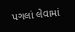પગલાં લેવામાં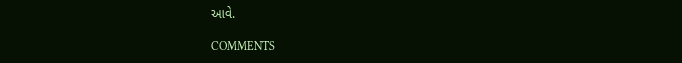આવે.

COMMENTS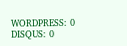WORDPRESS: 0
DISQUS: 0